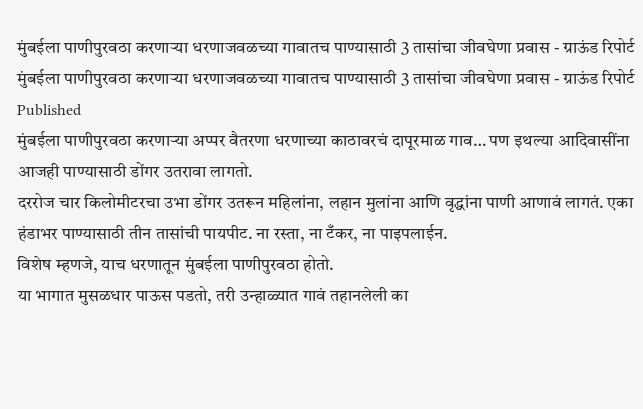मुंबईला पाणीपुरवठा करणाऱ्या धरणाजवळच्या गावातच पाण्यासाठी 3 तासांचा जीवघेणा प्रवास - ग्राऊंड रिपोर्ट
मुंबईला पाणीपुरवठा करणाऱ्या धरणाजवळच्या गावातच पाण्यासाठी 3 तासांचा जीवघेणा प्रवास - ग्राऊंड रिपोर्ट
Published
मुंबईला पाणीपुरवठा करणाऱ्या अप्पर वैतरणा धरणाच्या काठावरचं दापूरमाळ गाव… पण इथल्या आदिवासींना आजही पाण्यासाठी डोंगर उतरावा लागतो.
दररोज चार किलोमीटरचा उभा डोंगर उतरून महिलांना, लहान मुलांना आणि वृद्धांना पाणी आणावं लागतं. एका हंडाभर पाण्यासाठी तीन तासांची पायपीट. ना रस्ता, ना टँकर, ना पाइपलाईन.
विशेष म्हणजे, याच धरणातून मुंबईला पाणीपुरवठा होतो.
या भागात मुसळधार पाऊस पडतो, तरी उन्हाळ्यात गावं तहानलेली का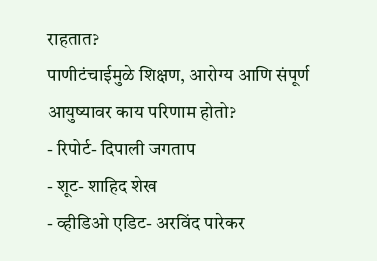राहतात?
पाणीटंचाईमुळे शिक्षण, आरोग्य आणि संपूर्ण आयुष्यावर काय परिणाम होतो?
- रिपोर्ट- दिपाली जगताप
- शूट- शाहिद शेख
- व्हीडिओ एडिट- अरविंद पारेकर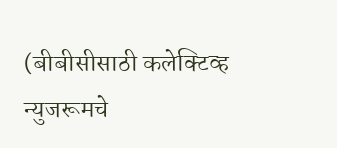(बीबीसीसाठी कलेक्टिव्ह न्युजरूमचे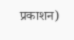प्रकाशन)